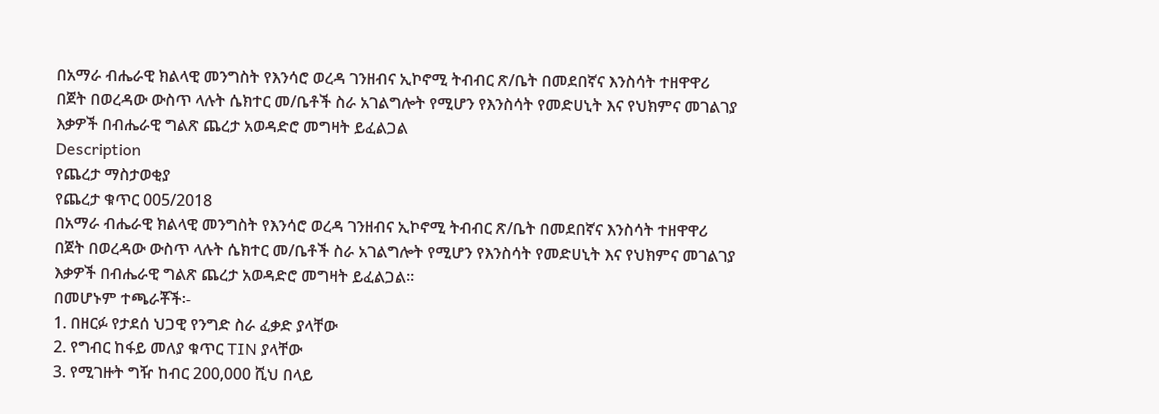በአማራ ብሔራዊ ክልላዊ መንግስት የእንሳሮ ወረዳ ገንዘብና ኢኮኖሚ ትብብር ጽ/ቤት በመደበኛና እንስሳት ተዘዋዋሪ በጀት በወረዳው ውስጥ ላሉት ሴክተር መ/ቤቶች ስራ አገልግሎት የሚሆን የእንስሳት የመድሀኒት እና የህክምና መገልገያ እቃዎች በብሔራዊ ግልጽ ጨረታ አወዳድሮ መግዛት ይፈልጋል
Description
የጨረታ ማስታወቂያ
የጨረታ ቁጥር 005/2018
በአማራ ብሔራዊ ክልላዊ መንግስት የእንሳሮ ወረዳ ገንዘብና ኢኮኖሚ ትብብር ጽ/ቤት በመደበኛና እንስሳት ተዘዋዋሪ በጀት በወረዳው ውስጥ ላሉት ሴክተር መ/ቤቶች ስራ አገልግሎት የሚሆን የእንስሳት የመድሀኒት እና የህክምና መገልገያ እቃዎች በብሔራዊ ግልጽ ጨረታ አወዳድሮ መግዛት ይፈልጋል።
በመሆኑም ተጫራቾች፡-
1. በዘርፉ የታደሰ ህጋዊ የንግድ ስራ ፈቃድ ያላቸው
2. የግብር ከፋይ መለያ ቁጥር TIN ያላቸው
3. የሚገዙት ግዥ ከብር 200,000 ሺህ በላይ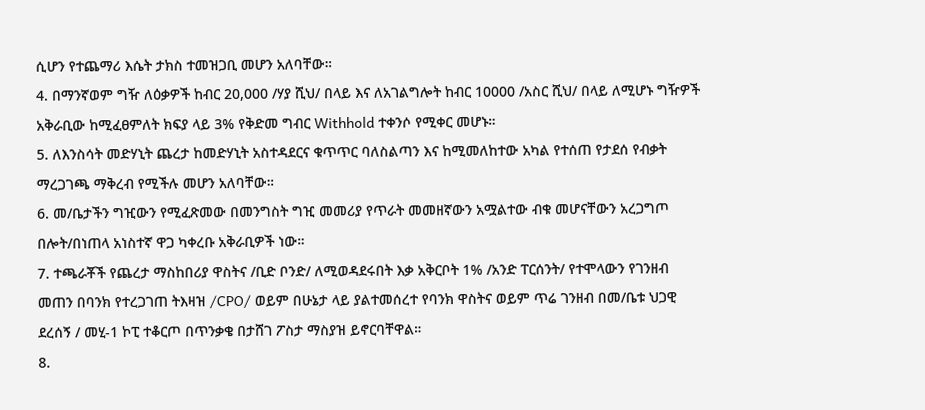ሲሆን የተጨማሪ እሴት ታክስ ተመዝጋቢ መሆን አለባቸው።
4. በማንኛወም ግዥ ለዕቃዎች ከብር 20,000 /ሃያ ሺህ/ በላይ እና ለአገልግሎት ከብር 10000 /አስር ሺህ/ በላይ ለሚሆኑ ግዥዎች አቅራቢው ከሚፈፀምለት ክፍያ ላይ 3% የቅድመ ግብር Withhold ተቀንሶ የሚቀር መሆኑ።
5. ለእንስሳት መድሃኒት ጨረታ ከመድሃኒት አስተዳደርና ቁጥጥር ባለስልጣን እና ከሚመለከተው አካል የተሰጠ የታደሰ የብቃት ማረጋገጫ ማቅረብ የሚችሉ መሆን አለባቸው።
6. መ/ቤታችን ግዢውን የሚፈጽመው በመንግስት ግዢ መመሪያ የጥራት መመዘኛውን አሟልተው ብቁ መሆናቸውን አረጋግጦ በሎት/በነጠላ አነስተኛ ዋጋ ካቀረቡ አቅራቢዎች ነው።
7. ተጫራቾች የጨረታ ማስከበሪያ ዋስትና /ቢድ ቦንድ/ ለሚወዳደሩበት እቃ አቅርቦት 1% /አንድ ፐርሰንት/ የተሞላውን የገንዘብ መጠን በባንክ የተረጋገጠ ትእዛዝ /CPO/ ወይም በሁኔታ ላይ ያልተመሰረተ የባንክ ዋስትና ወይም ጥሬ ገንዘብ በመ/ቤቱ ህጋዊ ደረሰኝ / መሂ-1 ኮፒ ተቆርጦ በጥንቃቄ በታሸገ ፖስታ ማስያዝ ይኖርባቸዋል።
8.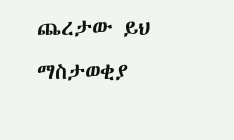ጨረታው ይህ ማስታወቂያ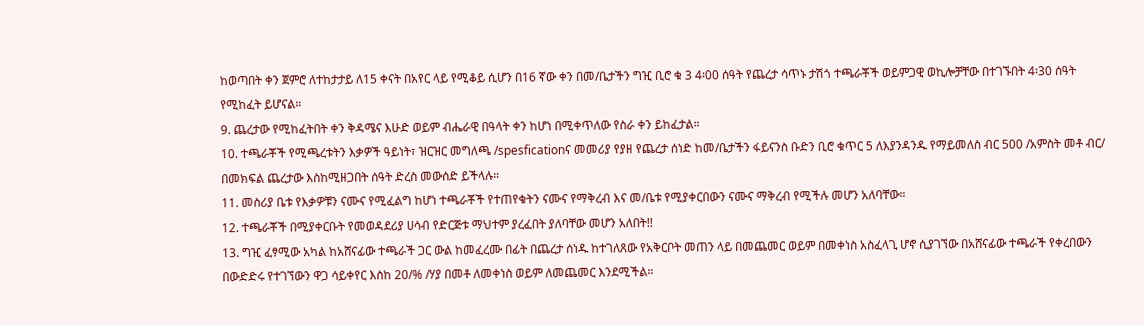ከወጣበት ቀን ጀምሮ ለተከታታይ ለ15 ቀናት በአየር ላይ የሚቆይ ሲሆን በ16 ኛው ቀን በመ/ቤታችን ግዢ ቢሮ ቁ 3 4፡00 ሰዓት የጨረታ ሳጥኑ ታሽጎ ተጫራቾች ወይምጋዊ ወኪሎቻቸው በተገኙበት 4፡30 ሰዓት የሚከፈት ይሆናል።
9. ጨረታው የሚከፈትበት ቀን ቅዳሜና እሁድ ወይም ብሔራዊ በዓላት ቀን ከሆነ በሚቀጥለው የስራ ቀን ይከፈታል።
10. ተጫራቾች የሚጫረቱትን እቃዎች ዓይነት፣ ዝርዝር መግለጫ /spesficationና መመሪያ የያዘ የጨረታ ሰነድ ከመ/ቤታችን ፋይናንስ ቡድን ቢሮ ቁጥር 5 ለእያንዳንዱ የማይመለስ ብር 500 /አምስት መቶ ብር/ በመክፍል ጨረታው እስከሚዘጋበት ሰዓት ድረስ መውሰድ ይችላሉ።
11. መስሪያ ቤቱ የእቃዎቹን ናሙና የሚፈልግ ከሆነ ተጫራቾች የተጠየቁትን ናሙና የማቅረብ እና መ/ቤቱ የሚያቀርበውን ናሙና ማቅረብ የሚችሉ መሆን አለባቸው።
12. ተጫራቾች በሚያቀርቡት የመወዳደሪያ ሀሳብ የድርጅቱ ማህተም ያረፈበት ያለባቸው መሆን አለበት!!
13. ግዢ ፈፃሚው አካል ከአሸናፊው ተጫራች ጋር ውል ከመፈረሙ በፊት በጨረታ ሰነዱ ከተገለጸው የአቅርቦት መጠን ላይ በመጨመር ወይም በመቀነስ አስፈላጊ ሆኖ ሲያገኘው በአሸናፊው ተጫራች የቀረበውን በውድድሩ የተገኘውን ዋጋ ሳይቀየር እስከ 20/% /ሃያ በመቶ ለመቀነስ ወይም ለመጨመር እንደሚችል።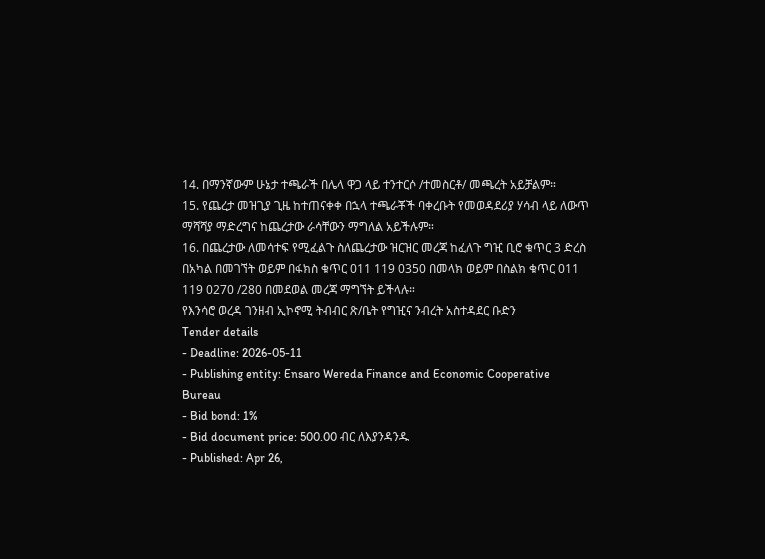14. በማንኛውም ሁኔታ ተጫራች በሌላ ዋጋ ላይ ተንተርሶ /ተመስርቶ/ መጫረት አይቻልም።
15. የጨረታ መዝጊያ ጊዜ ከተጠናቀቀ በኋላ ተጫራቾች ባቀረቡት የመወዳደሪያ ሃሳብ ላይ ለውጥ ማሻሻያ ማድረግና ከጨረታው ራሳቸውን ማግለል አይችሉም።
16. በጨረታው ለመሳተፍ የሚፈልጉ ስለጨረታው ዝርዝር መረጃ ከፈለጉ ግዢ ቢሮ ቁጥር 3 ድረስ በአካል በመገኘት ወይም በፋክስ ቁጥር 011 119 0350 በመላክ ወይም በስልክ ቁጥር 011 119 0270 /280 በመደወል መረጃ ማግኘት ይችላሉ።
የእንሳሮ ወረዳ ገንዘብ ኢኮኖሚ ትብብር ጽ/ቤት የግዢና ንብረት አስተዳደር ቡድን
Tender details
- Deadline: 2026-05-11
- Publishing entity: Ensaro Wereda Finance and Economic Cooperative Bureau
- Bid bond: 1%
- Bid document price: 500.00 ብር ለእያንዳንዱ
- Published: Apr 26,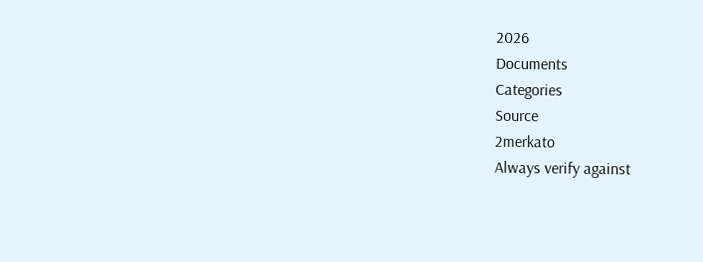2026
Documents
Categories
Source
2merkato
Always verify against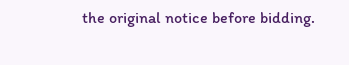the original notice before bidding.